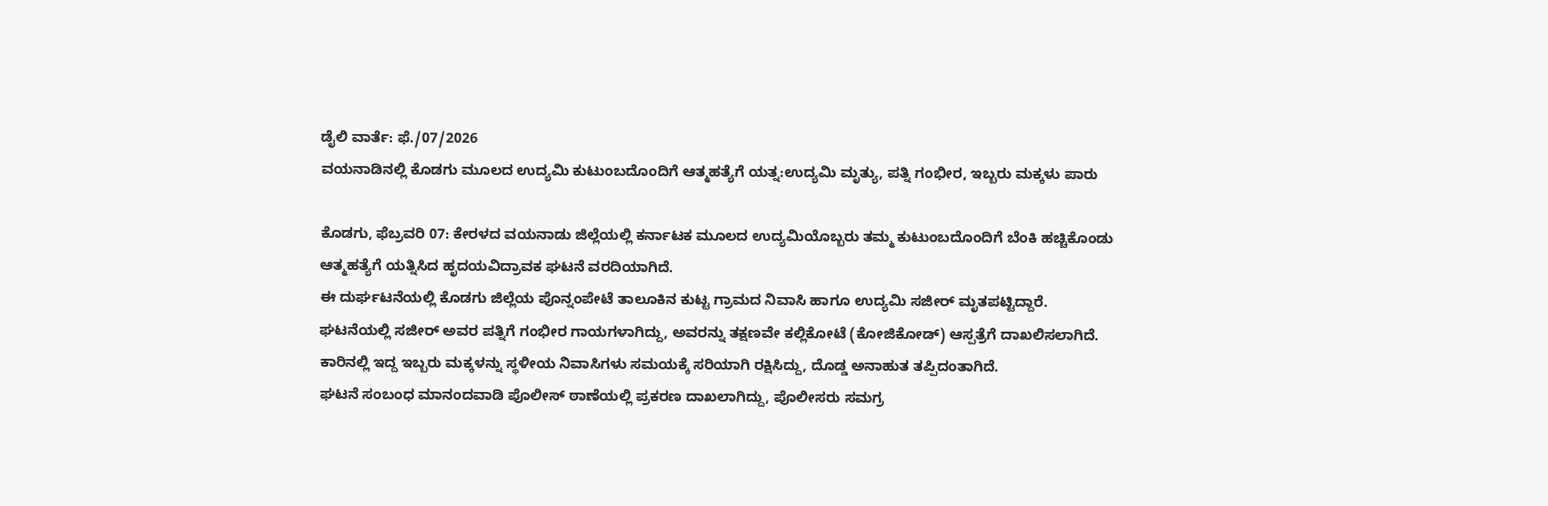ಡೈಲಿ ವಾರ್ತೆ: ಫೆ./07/2026
ವಯನಾಡಿನಲ್ಲಿ ಕೊಡಗು ಮೂಲದ ಉದ್ಯಮಿ ಕುಟುಂಬದೊಂದಿಗೆ ಆತ್ಮಹತ್ಯೆಗೆ ಯತ್ನ:ಉದ್ಯಮಿ ಮೃತ್ಯು, ಪತ್ನಿ ಗಂಭೀರ, ಇಬ್ಬರು ಮಕ್ಕಳು ಪಾರು

ಕೊಡಗು, ಫೆಬ್ರವರಿ 07: ಕೇರಳದ ವಯನಾಡು ಜಿಲ್ಲೆಯಲ್ಲಿ ಕರ್ನಾಟಕ ಮೂಲದ ಉದ್ಯಮಿಯೊಬ್ಬರು ತಮ್ಮ ಕುಟುಂಬದೊಂದಿಗೆ ಬೆಂಕಿ ಹಚ್ಚಿಕೊಂಡು ಆತ್ಮಹತ್ಯೆಗೆ ಯತ್ನಿಸಿದ ಹೃದಯವಿದ್ರಾವಕ ಘಟನೆ ವರದಿಯಾಗಿದೆ.
ಈ ದುರ್ಘಟನೆಯಲ್ಲಿ ಕೊಡಗು ಜಿಲ್ಲೆಯ ಪೊನ್ನಂಪೇಟೆ ತಾಲೂಕಿನ ಕುಟ್ಟ ಗ್ರಾಮದ ನಿವಾಸಿ ಹಾಗೂ ಉದ್ಯಮಿ ಸಜೀರ್ ಮೃತಪಟ್ಟಿದ್ದಾರೆ.
ಘಟನೆಯಲ್ಲಿ ಸಜೀರ್ ಅವರ ಪತ್ನಿಗೆ ಗಂಭೀರ ಗಾಯಗಳಾಗಿದ್ದು, ಅವರನ್ನು ತಕ್ಷಣವೇ ಕಲ್ಲಿಕೋಟೆ (ಕೋಜಿಕೋಡ್) ಆಸ್ಪತ್ರೆಗೆ ದಾಖಲಿಸಲಾಗಿದೆ. ಕಾರಿನಲ್ಲಿ ಇದ್ದ ಇಬ್ಬರು ಮಕ್ಕಳನ್ನು ಸ್ಥಳೀಯ ನಿವಾಸಿಗಳು ಸಮಯಕ್ಕೆ ಸರಿಯಾಗಿ ರಕ್ಷಿಸಿದ್ದು, ದೊಡ್ಡ ಅನಾಹುತ ತಪ್ಪಿದಂತಾಗಿದೆ.
ಘಟನೆ ಸಂಬಂಧ ಮಾನಂದವಾಡಿ ಪೊಲೀಸ್ ಠಾಣೆಯಲ್ಲಿ ಪ್ರಕರಣ ದಾಖಲಾಗಿದ್ದು, ಪೊಲೀಸರು ಸಮಗ್ರ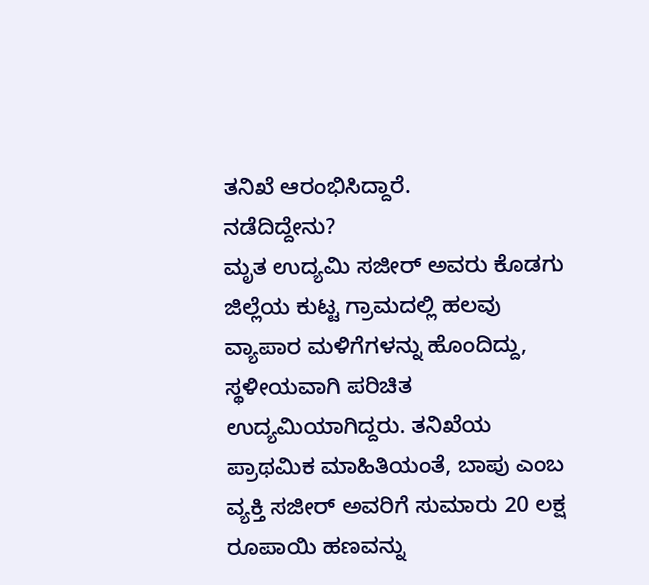ತನಿಖೆ ಆರಂಭಿಸಿದ್ದಾರೆ.
ನಡೆದಿದ್ದೇನು?
ಮೃತ ಉದ್ಯಮಿ ಸಜೀರ್ ಅವರು ಕೊಡಗು ಜಿಲ್ಲೆಯ ಕುಟ್ಟ ಗ್ರಾಮದಲ್ಲಿ ಹಲವು ವ್ಯಾಪಾರ ಮಳಿಗೆಗಳನ್ನು ಹೊಂದಿದ್ದು, ಸ್ಥಳೀಯವಾಗಿ ಪರಿಚಿತ ಉದ್ಯಮಿಯಾಗಿದ್ದರು. ತನಿಖೆಯ ಪ್ರಾಥಮಿಕ ಮಾಹಿತಿಯಂತೆ, ಬಾಪು ಎಂಬ ವ್ಯಕ್ತಿ ಸಜೀರ್ ಅವರಿಗೆ ಸುಮಾರು 20 ಲಕ್ಷ ರೂಪಾಯಿ ಹಣವನ್ನು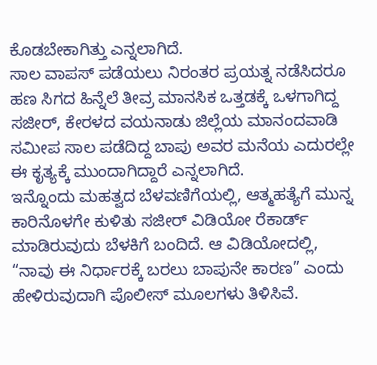ಕೊಡಬೇಕಾಗಿತ್ತು ಎನ್ನಲಾಗಿದೆ.
ಸಾಲ ವಾಪಸ್ ಪಡೆಯಲು ನಿರಂತರ ಪ್ರಯತ್ನ ನಡೆಸಿದರೂ ಹಣ ಸಿಗದ ಹಿನ್ನೆಲೆ ತೀವ್ರ ಮಾನಸಿಕ ಒತ್ತಡಕ್ಕೆ ಒಳಗಾಗಿದ್ದ ಸಜೀರ್, ಕೇರಳದ ವಯನಾಡು ಜಿಲ್ಲೆಯ ಮಾನಂದವಾಡಿ ಸಮೀಪ ಸಾಲ ಪಡೆದಿದ್ದ ಬಾಪು ಅವರ ಮನೆಯ ಎದುರಲ್ಲೇ ಈ ಕೃತ್ಯಕ್ಕೆ ಮುಂದಾಗಿದ್ದಾರೆ ಎನ್ನಲಾಗಿದೆ.
ಇನ್ನೊಂದು ಮಹತ್ವದ ಬೆಳವಣಿಗೆಯಲ್ಲಿ, ಆತ್ಮಹತ್ಯೆಗೆ ಮುನ್ನ ಕಾರಿನೊಳಗೇ ಕುಳಿತು ಸಜೀರ್ ವಿಡಿಯೋ ರೆಕಾರ್ಡ್ ಮಾಡಿರುವುದು ಬೆಳಕಿಗೆ ಬಂದಿದೆ. ಆ ವಿಡಿಯೋದಲ್ಲಿ, “ನಾವು ಈ ನಿರ್ಧಾರಕ್ಕೆ ಬರಲು ಬಾಪುನೇ ಕಾರಣ” ಎಂದು ಹೇಳಿರುವುದಾಗಿ ಪೊಲೀಸ್ ಮೂಲಗಳು ತಿಳಿಸಿವೆ.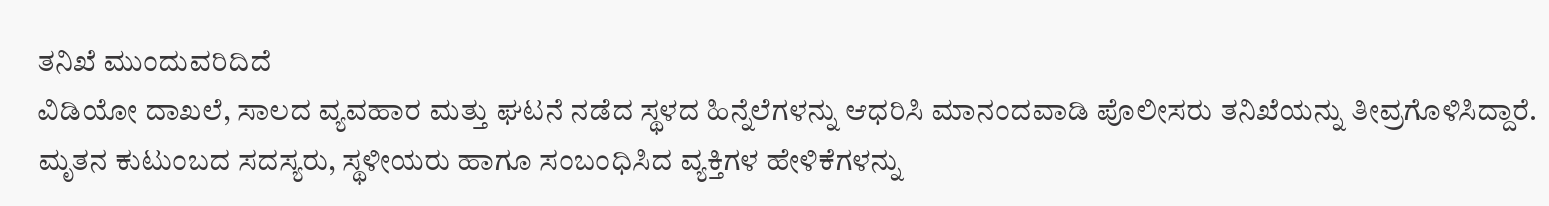ತನಿಖೆ ಮುಂದುವರಿದಿದೆ
ವಿಡಿಯೋ ದಾಖಲೆ, ಸಾಲದ ವ್ಯವಹಾರ ಮತ್ತು ಘಟನೆ ನಡೆದ ಸ್ಥಳದ ಹಿನ್ನೆಲೆಗಳನ್ನು ಆಧರಿಸಿ ಮಾನಂದವಾಡಿ ಪೊಲೀಸರು ತನಿಖೆಯನ್ನು ತೀವ್ರಗೊಳಿಸಿದ್ದಾರೆ. ಮೃತನ ಕುಟುಂಬದ ಸದಸ್ಯರು, ಸ್ಥಳೀಯರು ಹಾಗೂ ಸಂಬಂಧಿಸಿದ ವ್ಯಕ್ತಿಗಳ ಹೇಳಿಕೆಗಳನ್ನು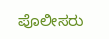ಪೊಲೀಸರು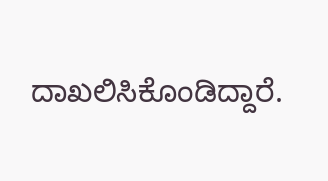ದಾಖಲಿಸಿಕೊಂಡಿದ್ದಾರೆ.